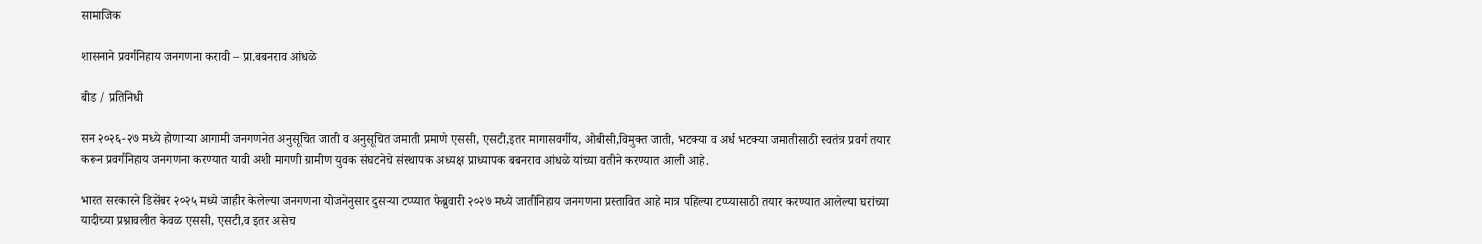सामाजिक

शासनाने प्रवर्गनिहाय जनगणना करावी – प्रा.बबनराव आंधळे

बीड / प्रतिनिधी

सन २०२६-२७ मध्ये होणाऱ्या आगामी जनगणनेत अनुसूचित जाती व अनुसूचित जमाती प्रमाणे एससी, एसटी,इतर मागासवर्गीय, ओबीसी,विमुक्त जाती, भटक्या व अर्ध भटक्या जमातीसाठी स्वतंत्र प्रवर्ग तयार करून प्रवर्गनिहाय जनगणना करण्यात यावी अशी मागणी ग्रामीण युवक संघटनेचे संस्थापक अध्यक्ष प्राध्यापक बबनराव आंधळे यांच्या वतीने करण्यात आली आहे.

भारत सरकारने डिसेंबर २०२५ मध्ये जाहीर केलेल्या जनगणना योजनेनुसार दुसऱ्या टप्प्यात फेब्रुवारी २०२७ मध्ये जातीनिहाय जनगणना प्रस्तावित आहे मात्र पहिल्या टप्प्यासाठी तयार करण्यात आलेल्या घरांच्या यादीच्या प्रश्नावलीत केवळ एससी, एसटी,व इतर असेच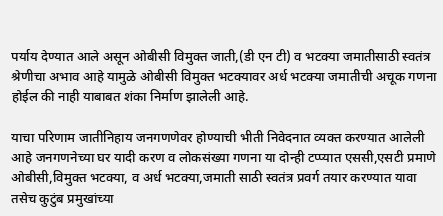पर्याय देण्यात आले असून ओबीसी विमुक्त जाती,(डी एन टी) व भटक्या जमातीसाठी स्वतंत्र श्रेणीचा अभाव आहे यामुळे ओबीसी विमुक्त भटक्यावर अर्ध भटक्या जमातीची अचूक गणना होईल की नाही याबाबत शंका निर्माण झालेली आहे.

याचा परिणाम जातीनिहाय जनगणणेवर होण्याची भीती निवेदनात व्यक्त करण्यात आलेली आहे जनगणनेच्या घर यादी करण व लोकसंख्या गणना या दोन्ही टप्प्यात एससी,एसटी प्रमाणे ओबीसी,विमुक्त भटक्या, व अर्ध भटक्या,जमाती साठी स्वतंत्र प्रवर्ग तयार करण्यात यावा तसेच कुटुंब प्रमुखांच्या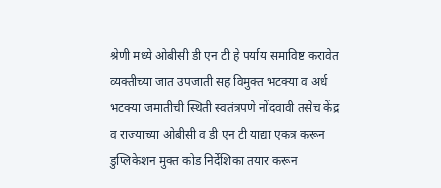श्रेणी मध्ये ओबीसी डी एन टी हे पर्याय समाविष्ट करावेत व्यक्तीच्या जात उपजाती सह विमुक्त भटक्या व अर्ध भटक्या जमातीची स्थिती स्वतंत्रपणे नोंदवावी तसेच केंद्र व राज्याच्या ओबीसी व डी एन टी याद्या एकत्र करून डुप्लिकेशन मुक्त कोड निर्देशिका तयार करून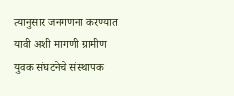त्यानुसार जनगणना करण्यात यावी अशी मागणी ग्रामीण युवक संघटनेचे संस्थापक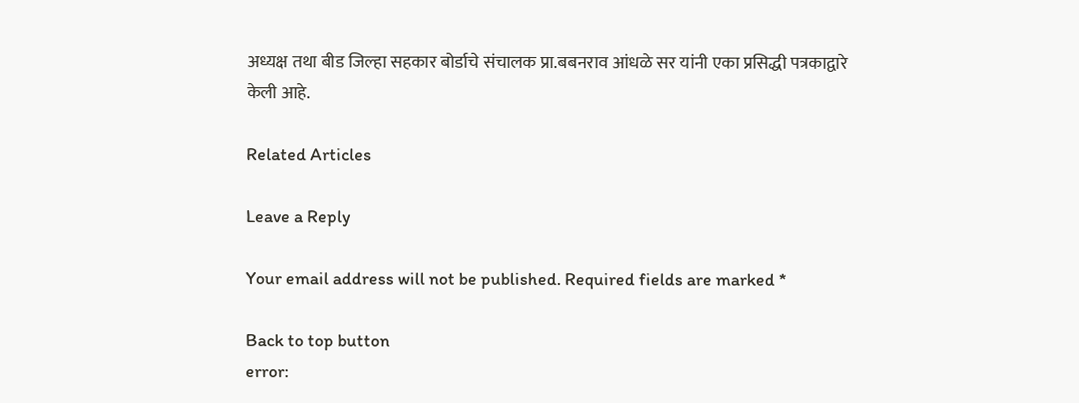अध्यक्ष तथा बीड जिल्हा सहकार बोर्डाचे संचालक प्रा.बबनराव आंधळे सर यांनी एका प्रसिद्धी पत्रकाद्वारे केली आहे.

Related Articles

Leave a Reply

Your email address will not be published. Required fields are marked *

Back to top button
error: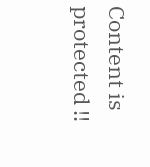Content is protected !!